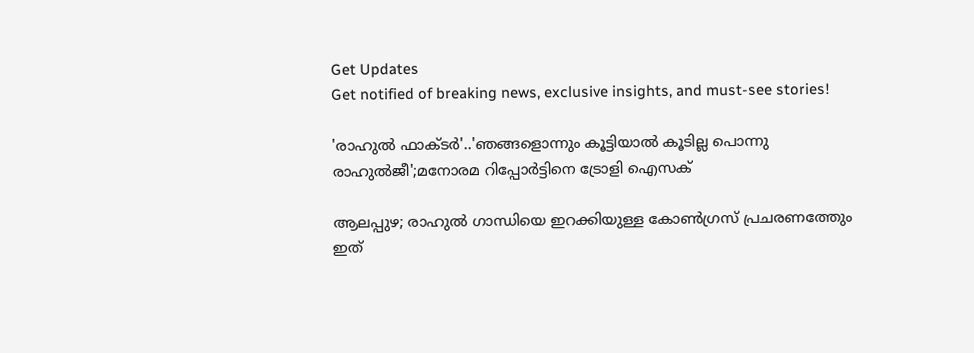Get Updates
Get notified of breaking news, exclusive insights, and must-see stories!

'രാഹുൽ ഫാക്ടർ'..'ഞങ്ങളൊന്നും കൂട്ടിയാൽ കൂടില്ല പൊന്നു രാഹുൽജീ';മനോരമ റിപ്പോർട്ടിനെ ട്രോളി ഐസക്

ആലപ്പുഴ; രാഹുൽ ഗാന്ധിയെ ഇറക്കിയുള്ള കോൺഗ്രസ് പ്രചരണത്തേും ഇത്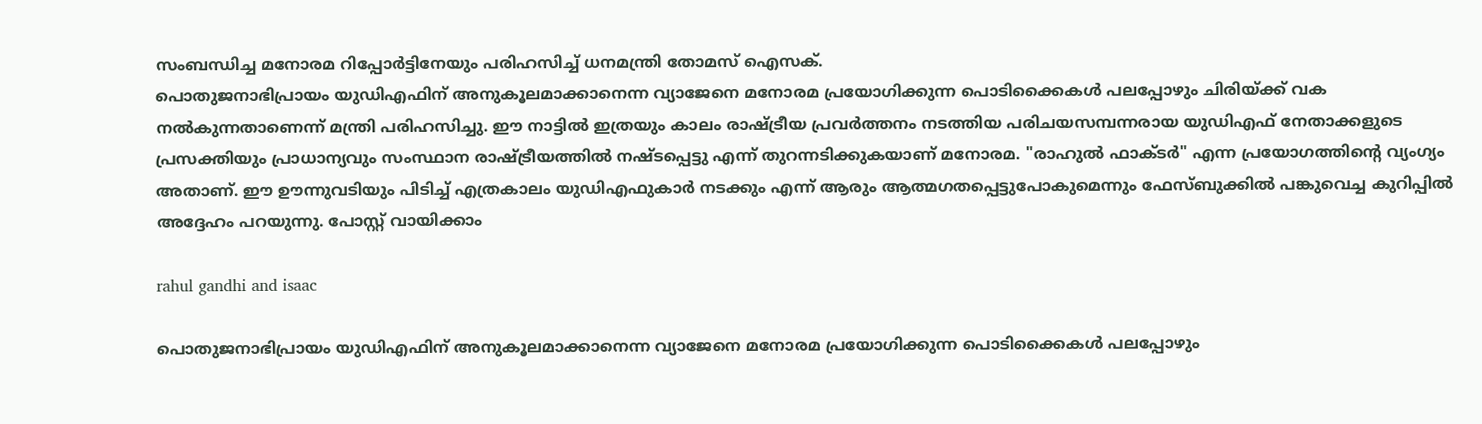സംബന്ധിച്ച മനോരമ റിപ്പോർട്ടിനേയും പരിഹസിച്ച് ധനമന്ത്രി തോമസ് ഐസക്.
പൊതുജനാഭിപ്രായം യുഡിഎഫിന് അനുകൂലമാക്കാനെന്ന വ്യാജേനെ മനോരമ പ്രയോഗിക്കുന്ന പൊടിക്കൈകൾ പലപ്പോഴും ചിരിയ്ക്ക് വക നൽകുന്നതാണെന്ന് മന്ത്രി പരിഹസിച്ചു. ഈ നാട്ടിൽ ഇത്രയും കാലം രാഷ്ട്രീയ പ്രവർത്തനം നടത്തിയ പരിചയസമ്പന്നരായ യുഡിഎഫ് നേതാക്കളുടെ പ്രസക്തിയും പ്രാധാന്യവും സംസ്ഥാന രാഷ്ട്രീയത്തിൽ നഷ്ടപ്പെട്ടു എന്ന് തുറന്നടിക്കുകയാണ് മനോരമ. "രാഹുൽ ഫാക്ടർ" എന്ന പ്രയോഗത്തിന്റെ വ്യംഗ്യം അതാണ്. ഈ ഊന്നുവടിയും പിടിച്ച് എത്രകാലം യുഡിഎഫുകാർ നടക്കും എന്ന് ആരും ആത്മഗതപ്പെട്ടുപോകുമെന്നും ഫേസ്ബുക്കിൽ പങ്കുവെച്ച കുറിപ്പിൽ അദ്ദേഹം പറയുന്നു. പോസ്റ്റ് വായിക്കാം

rahul gandhi and isaac

പൊതുജനാഭിപ്രായം യുഡിഎഫിന് അനുകൂലമാക്കാനെന്ന വ്യാജേനെ മനോരമ പ്രയോഗിക്കുന്ന പൊടിക്കൈകൾ പലപ്പോഴും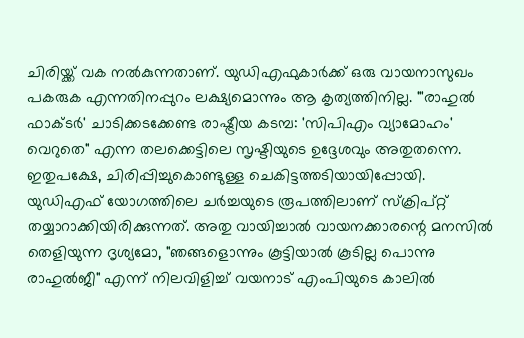ചിരിയ്ക്ക് വക നൽകുന്നതാണ്. യുഡിഎഫുകാർക്ക് ഒരു വായനാസുഖം പകരുക എന്നതിനപ്പുറം ലക്ഷ്യമൊന്നും ആ കൃത്യത്തിനില്ല. "'രാഹുൽ ഫാക്ടർ' ചാടിക്കടക്കേണ്ട രാഷ്ട്രീയ കടമ്പ: 'സിപിഎം വ്യാമോഹം' വെറുതെ" എന്ന തലക്കെട്ടിലെ സൃഷ്ടിയുടെ ഉദ്ദേശവും അതുതന്നെ. ഇതുപക്ഷേ, ചിരിപ്പിച്ചുകൊണ്ടുള്ള ചെകിട്ടത്തടിയായിപ്പോയി.
യുഡിഎഫ് യോഗത്തിലെ ചർച്ചയുടെ രൂപത്തിലാണ് സ്ക്രിപ്റ്റ് തയ്യാറാക്കിയിരിക്കുന്നത്. അതു വായിച്ചാൽ വായനക്കാരന്റെ മനസിൽ തെളിയുന്ന ദൃശ്യമോ, "ഞങ്ങളൊന്നും കൂട്ടിയാൽ കൂടില്ല പൊന്നു രാഹുൽജീ" എന്ന് നിലവിളിച്ച് വയനാട് എംപിയുടെ കാലിൽ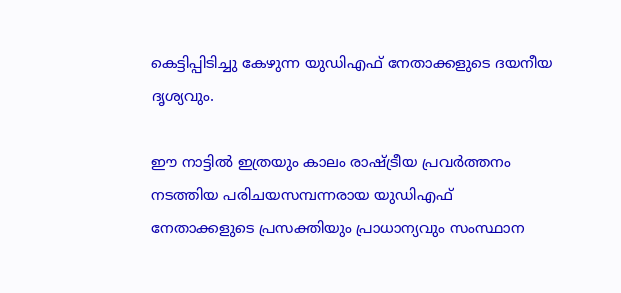കെട്ടിപ്പിടിച്ചു കേഴുന്ന യുഡിഎഫ് നേതാക്കളുടെ ദയനീയ ദൃശ്യവും.

ഈ നാട്ടിൽ ഇത്രയും കാലം രാഷ്ട്രീയ പ്രവർത്തനം നടത്തിയ പരിചയസമ്പന്നരായ യുഡിഎഫ് നേതാക്കളുടെ പ്രസക്തിയും പ്രാധാന്യവും സംസ്ഥാന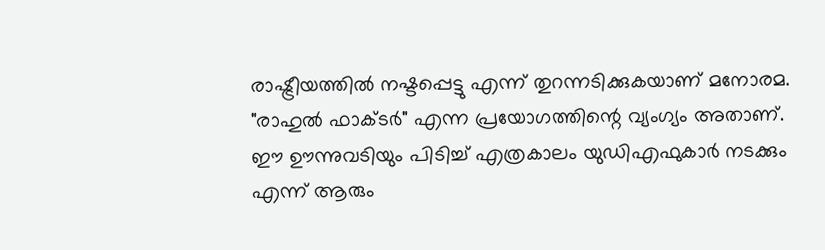രാഷ്ട്രീയത്തിൽ നഷ്ടപ്പെട്ടു എന്ന് തുറന്നടിക്കുകയാണ് മനോരമ. "രാഹുൽ ഫാക്ടർ" എന്ന പ്രയോഗത്തിന്റെ വ്യംഗ്യം അതാണ്. ഈ ഊന്നുവടിയും പിടിച്ച് എത്രകാലം യുഡിഎഫുകാർ നടക്കും എന്ന് ആരും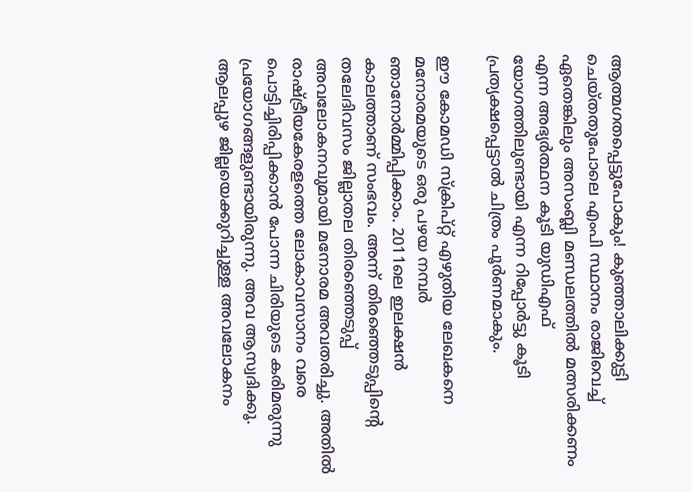ആത്മഗതപ്പെട്ടുപോകും! കുഞ്ഞാലിക്കുട്ടി ചെയ്തതുപോലെ എംപി സ്ഥാനം രാജിവെച്ച് ഏതെങ്കിലും അസംബ്ലി മണ്ഡലത്തിൽ മത്സരിക്കണം എന്ന അഭ്യർത്ഥന കൂടി യുഡിഎഫ് യോഗത്തിലുണ്ടായി എന്ന റിപ്പോർട്ടു കൂടി പ്രത്യക്ഷപ്പെട്ടാൽ ചിത്രം പൂർണമാകും.

ഈ കോമഡി സ്ക്രിപ്റ്റ് എഴുതിയ ലേഖകനെ മനോരമയുടെ ഒരു പഴയ നമ്പർ ഞാനോർമ്മിപ്പിക്കാം. 2011ലെ ഇലക്ഷൻ കാലത്താണ് സംഭവം. അന്ന് തിരഞ്ഞെടുപ്പിന്റെ തലേദിവസം ജില്ലാതല തിരഞ്ഞെടുപ്പ് അവലോകനവുമായി മനോരമ അവതരിച്ചു. അതിൽ രാഷ്ട്രീയകേരളത്തെ ലോകാവസാനം വരെ പൊട്ടിച്ചിരിപ്പിക്കാൻ പോന്ന ചിരിയുടെ കരിമരുന്നു പ്രയോഗങ്ങളുണ്ടായിരുന്നു. അവ ആസ്വദിക്കൂ.
ആലപ്പുഴ ജില്ലയെക്കുറിച്ചുള്ള അവലോകനം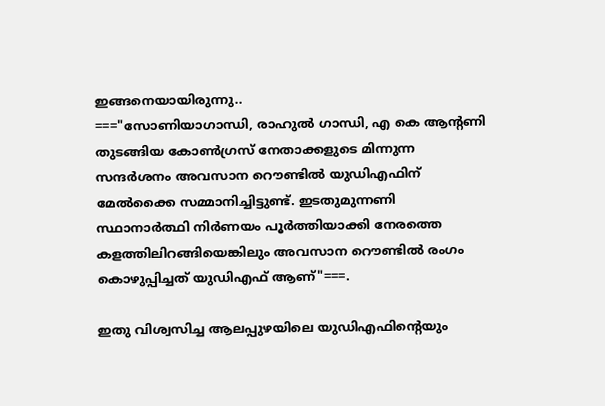ഇങ്ങനെയായിരുന്നു..
==="സോണിയാഗാന്ധി, രാഹുൽ ഗാന്ധി, എ കെ ആന്റണി തുടങ്ങിയ കോൺഗ്രസ് നേതാക്കളുടെ മിന്നുന്ന സന്ദർശനം അവസാന റൌണ്ടിൽ യുഡിഎഫിന് മേൽക്കൈ സമ്മാനിച്ചിട്ടുണ്ട്. ഇടതുമുന്നണി സ്ഥാനാർത്ഥി നിർണയം പൂർത്തിയാക്കി നേരത്തെ കളത്തിലിറങ്ങിയെങ്കിലും അവസാന റൌണ്ടിൽ രംഗം കൊഴുപ്പിച്ചത് യുഡിഎഫ് ആണ്"===.

ഇതു വിശ്വസിച്ച ആലപ്പുഴയിലെ യുഡിഎഫിന്റെയും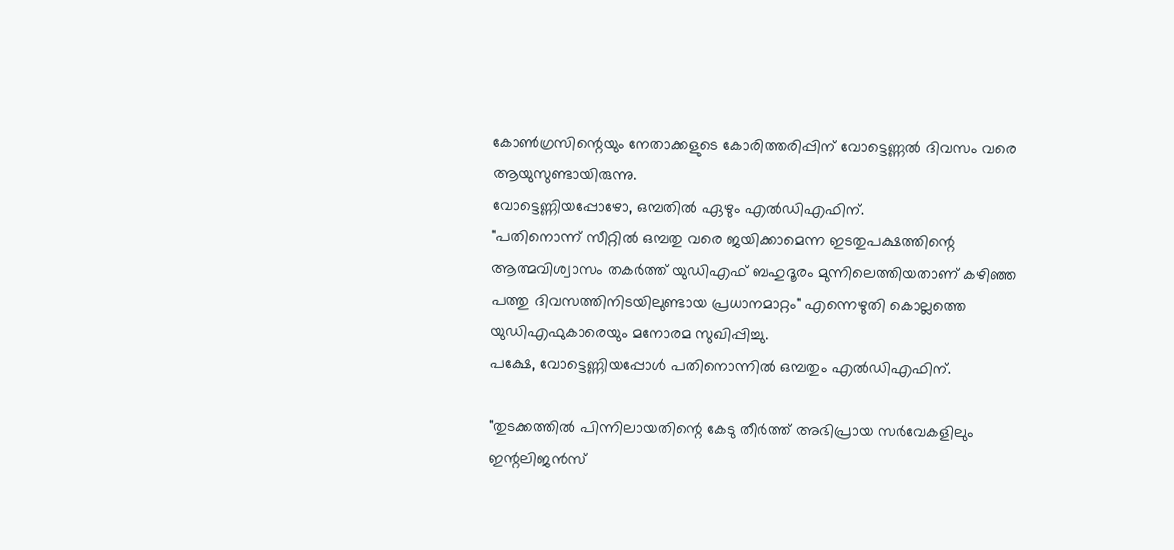കോൺഗ്രസിന്റെയും നേതാക്കളുടെ കോരിത്തരിപ്പിന് വോട്ടെണ്ണൽ ദിവസം വരെ ആയുസുണ്ടായിരുന്നു.
വോട്ടെണ്ണിയപ്പോഴോ, ഒമ്പതിൽ ഏഴും എൽഡിഎഫിന്.
"പതിനൊന്ന് സീറ്റിൽ ഒമ്പതു വരെ ജയിക്കാമെന്ന ഇടതുപക്ഷത്തിന്റെ ആത്മവിശ്വാസം തകർത്ത് യുഡിഎഫ് ബഹുദൂരം മുന്നിലെത്തിയതാണ് കഴിഞ്ഞ പത്തു ദിവസത്തിനിടയിലുണ്ടായ പ്രധാനമാറ്റം" എന്നെഴുതി കൊല്ലത്തെ യുഡിഎഫുകാരെയും മനോരമ സുഖിപ്പിച്ചു.
പക്ഷേ, വോട്ടെണ്ണിയപ്പോൾ പതിനൊന്നിൽ ഒമ്പതും എൽഡിഎഫിന്.

"തുടക്കത്തിൽ പിന്നിലായതിന്റെ കേടു തീർത്ത് അഭിപ്രായ സർവേകളിലും ഇന്റലിജൻസ്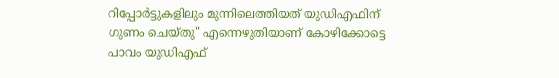റിപ്പോർട്ടുകളിലും മുന്നിലെത്തിയത് യുഡിഎഫിന് ഗുണം ചെയ്തു" എന്നെഴുതിയാണ് കോഴിക്കോട്ടെ പാവം യുഡിഎഫ്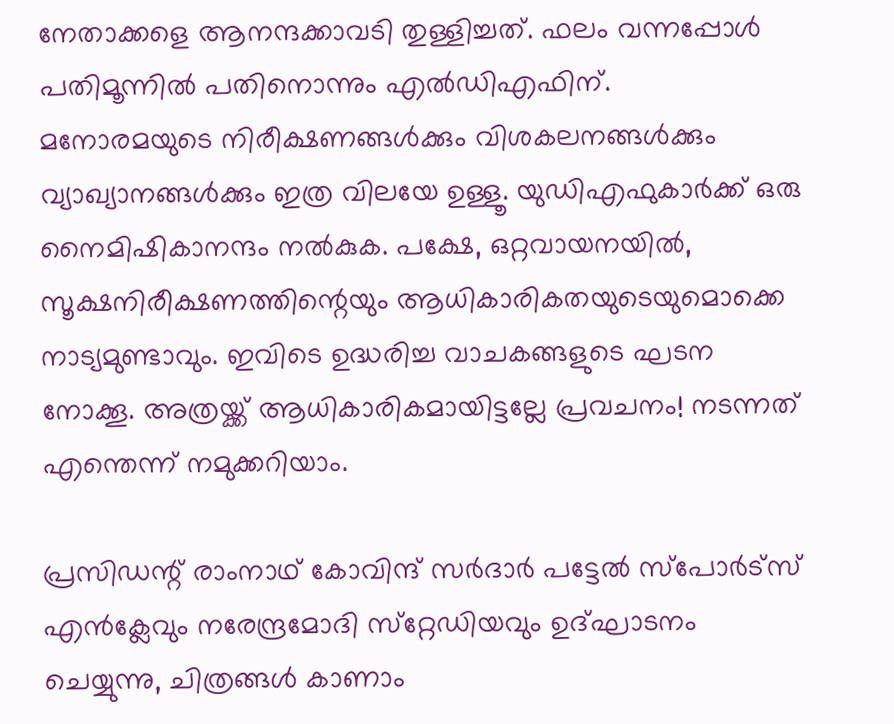നേതാക്കളെ ആനന്ദക്കാവടി തുള്ളിച്ചത്. ഫലം വന്നപ്പോൾ പതിമൂന്നിൽ പതിനൊന്നും എൽഡിഎഫിന്.
മനോരമയുടെ നിരീക്ഷണങ്ങൾക്കും വിശകലനങ്ങൾക്കും വ്യാഖ്യാനങ്ങൾക്കും ഇത്ര വിലയേ ഉള്ളൂ. യുഡിഎഫുകാർക്ക് ഒരു നൈമിഷികാനന്ദം നൽകുക. പക്ഷേ, ഒറ്റവായനയിൽ, സൂക്ഷനിരീക്ഷണത്തിന്റെയും ആധികാരികതയുടെയുമൊക്കെ നാട്യമുണ്ടാവും. ഇവിടെ ഉദ്ധരിച്ച വാചകങ്ങളുടെ ഘടന നോക്കൂ. അത്രയ്ക്ക് ആധികാരികമായിട്ടല്ലേ പ്രവചനം! നടന്നത് എന്തെന്ന് നമുക്കറിയാം.

പ്രസിഡന്റ് രാംനാഥ് കോവിന്ദ് സര്‍ദാര്‍ പട്ടേല്‍ സ്‌പോര്‍ട്‌സ് എന്‍ക്ലേവും നരേന്ദ്രമോദി സ്‌റ്റേഡിയവും ഉദ്ഘാടനം ചെയ്യുന്നു, ചിത്രങ്ങള്‍ കാണാം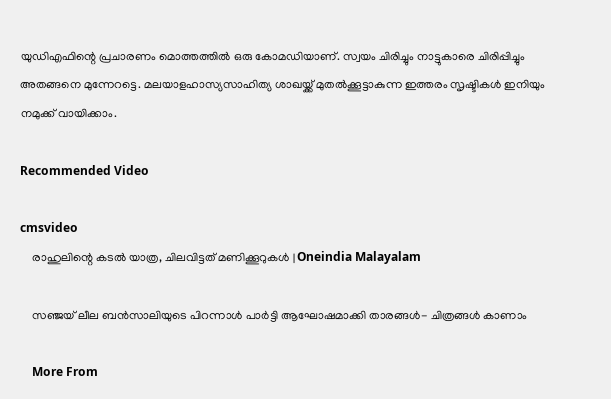യുഡിഎഫിന്റെ പ്രചാരണം മൊത്തത്തിൽ ഒരു കോമഡിയാണ്. സ്വയം ചിരിച്ചും നാട്ടുകാരെ ചിരിപ്പിച്ചും അതങ്ങനെ മുന്നേറട്ടെ. മലയാളഹാസ്യസാഹിത്യ ശാഖയ്ക്ക് മുതൽക്കൂട്ടാകുന്ന ഇത്തരം സൃഷ്ടികൾ ഇനിയും നമുക്ക് വായിക്കാം.

Recommended Video

cmsvideo
    രാഹുലിന്റെ കടൽ യാത്ര, ചിലവിട്ടത് മണിക്കൂറുകൾ | Oneindia Malayalam

    സഞ്ജയ് ലീല ബൻസാലിയുടെ പിറന്നാൾ പാർട്ടി ആഘോഷമാക്കി താരങ്ങൾ- ചിത്രങ്ങൾ കാണാം

    More From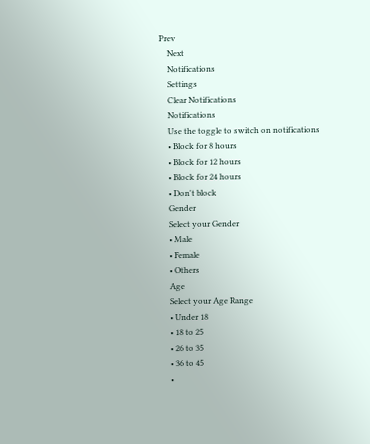Prev
    Next
    Notifications
    Settings
    Clear Notifications
    Notifications
    Use the toggle to switch on notifications
    • Block for 8 hours
    • Block for 12 hours
    • Block for 24 hours
    • Don't block
    Gender
    Select your Gender
    • Male
    • Female
    • Others
    Age
    Select your Age Range
    • Under 18
    • 18 to 25
    • 26 to 35
    • 36 to 45
    •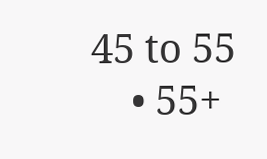45 to 55
    • 55+